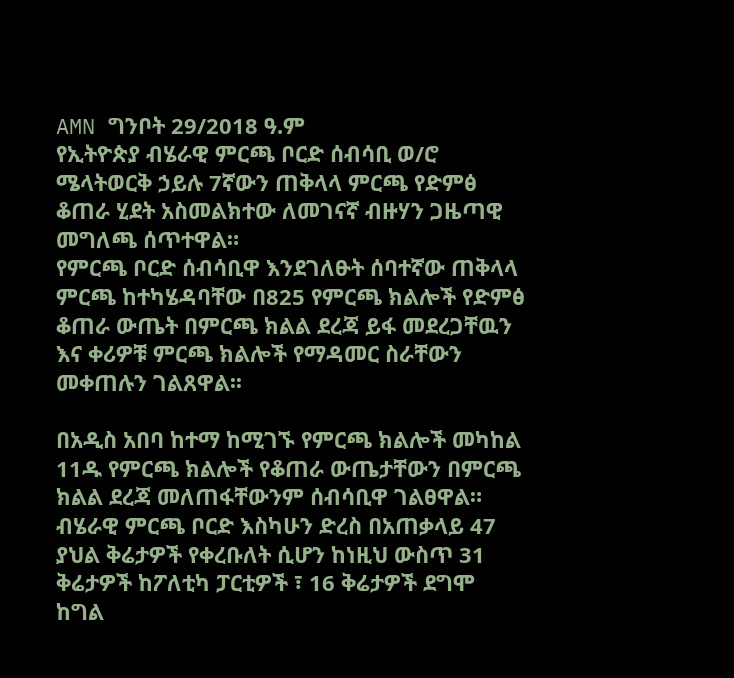AMN ግንቦት 29/2018 ዓ.ም
የኢትዮጵያ ብሄራዊ ምርጫ ቦርድ ሰብሳቢ ወ/ሮ ሜላትወርቅ ኃይሉ 7ኛውን ጠቅላላ ምርጫ የድምፅ ቆጠራ ሂደት አስመልክተው ለመገናኛ ብዙሃን ጋዜጣዊ መግለጫ ሰጥተዋል።
የምርጫ ቦርድ ሰብሳቢዋ እንደገለፁት ሰባተኛው ጠቅላላ ምርጫ ከተካሄዳባቸው በ825 የምርጫ ክልሎች የድምፅ ቆጠራ ውጤት በምርጫ ክልል ደረጃ ይፋ መደረጋቸዉን እና ቀሪዎቹ ምርጫ ክልሎች የማዳመር ስራቸውን መቀጠሉን ገልጸዋል፡፡

በአዲስ አበባ ከተማ ከሚገኙ የምርጫ ክልሎች መካከል 11ዱ የምርጫ ክልሎች የቆጠራ ውጤታቸውን በምርጫ ክልል ደረጃ መለጠፋቸውንም ሰብሳቢዋ ገልፀዋል።
ብሄራዊ ምርጫ ቦርድ እስካሁን ድረስ በአጠቃላይ 47 ያህል ቅሬታዎች የቀረቡለት ሲሆን ከነዚህ ውስጥ 31 ቅሬታዎች ከፖለቲካ ፓርቲዎች ፣ 16 ቅሬታዎች ደግሞ ከግል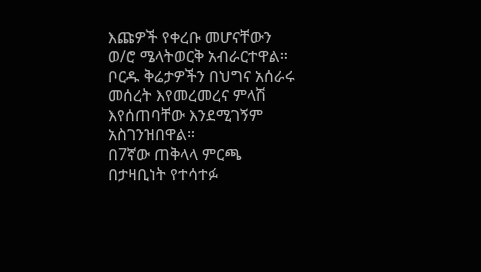እጩዎች የቀረቡ መሆናቸውን ወ/ሮ ሜላትወርቅ አብራርተዋል። ቦርዱ ቅሬታዎችን በህግና አሰራሩ መሰረት እየመረመረና ምላሽ እየሰጠባቸው እንደሚገኝም አስገንዝበዋል።
በ7ኛው ጠቅላላ ምርጫ በታዛቢነት የተሳተፉ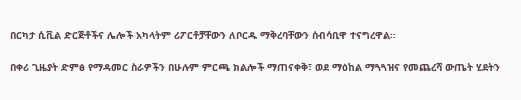በርካታ ሲቪል ድርጅቶችና ሌሎች አካላትም ሪፖርቶቻቸውን ለቦርዱ ማቅረባቸውን ሰብሳቢዋ ተናግረዋል።

በቀሪ ጊዜያት ድምፅ የማዳመር ስራዎችን በሁሉም ምርጫ ክልሎች ማጠናቀቅ፣ ወደ ማዕከል ማጓጓዝና የመጨረሻ ውጤት ሂደትን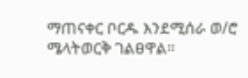ማጠናቀር ቦርዱ እንደሚሰራ ወ/ሮ ሜላትወርቅ ገልፀዋል።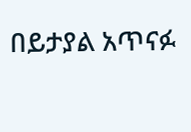በይታያል አጥናፉ